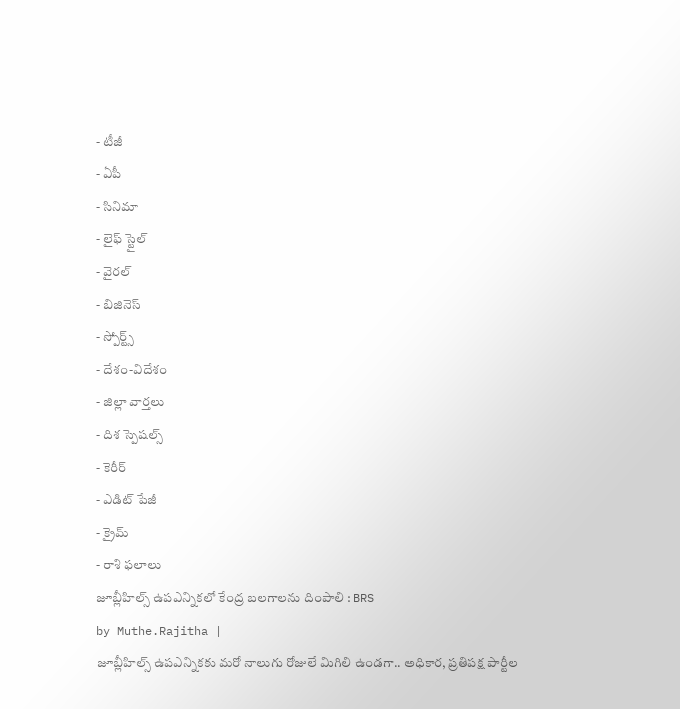- టీజీ
- ఏపీ
- సినిమా
- లైఫ్ స్టైల్
- వైరల్
- బిజినెస్
- స్పోర్ట్స్
- దేశం-విదేశం
- జిల్లా వార్తలు
- దిశ స్పెషల్స్
- కెరీర్
- ఎడిట్ పేజీ
- క్రైమ్
- రాశి ఫలాలు
జూబ్లీహిల్స్ ఉపఎన్నికలో కేంద్ర బలగాలను దింపాలి : BRS
by Muthe.Rajitha |
జూబ్లీహిల్స్ ఉపఎన్నికకు మరో నాలుగు రోజులే మిగిలి ఉండగా.. అధికార, ప్రతిపక్ష పార్టీల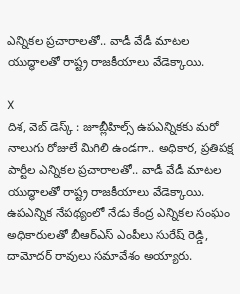ఎన్నికల ప్రచారాలతో.. వాడీ వేడీ మాటల యుద్ధాలతో రాష్ట్ర రాజకీయాలు వేడెక్కాయి.

X
దిశ, వెబ్ డెస్క్ : జూబ్లీహిల్స్ ఉపఎన్నికకు మరో నాలుగు రోజులే మిగిలి ఉండగా.. అధికార, ప్రతిపక్ష పార్టీల ఎన్నికల ప్రచారాలతో.. వాడీ వేడీ మాటల యుద్ధాలతో రాష్ట్ర రాజకీయాలు వేడెక్కాయి. ఉపఎన్నిక నేపథ్యంలో నేడు కేంద్ర ఎన్నికల సంఘం అధికారులతో బీఆర్ఎస్ ఎంపీలు సురేష్ రెడ్డి, దామోదర్ రావులు సమావేశం అయ్యారు.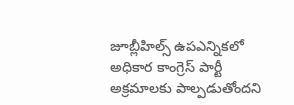జూబ్లీహిల్స్ ఉపఎన్నికలో అధికార కాంగ్రెస్ పార్టీ అక్రమాలకు పాల్పడుతోందని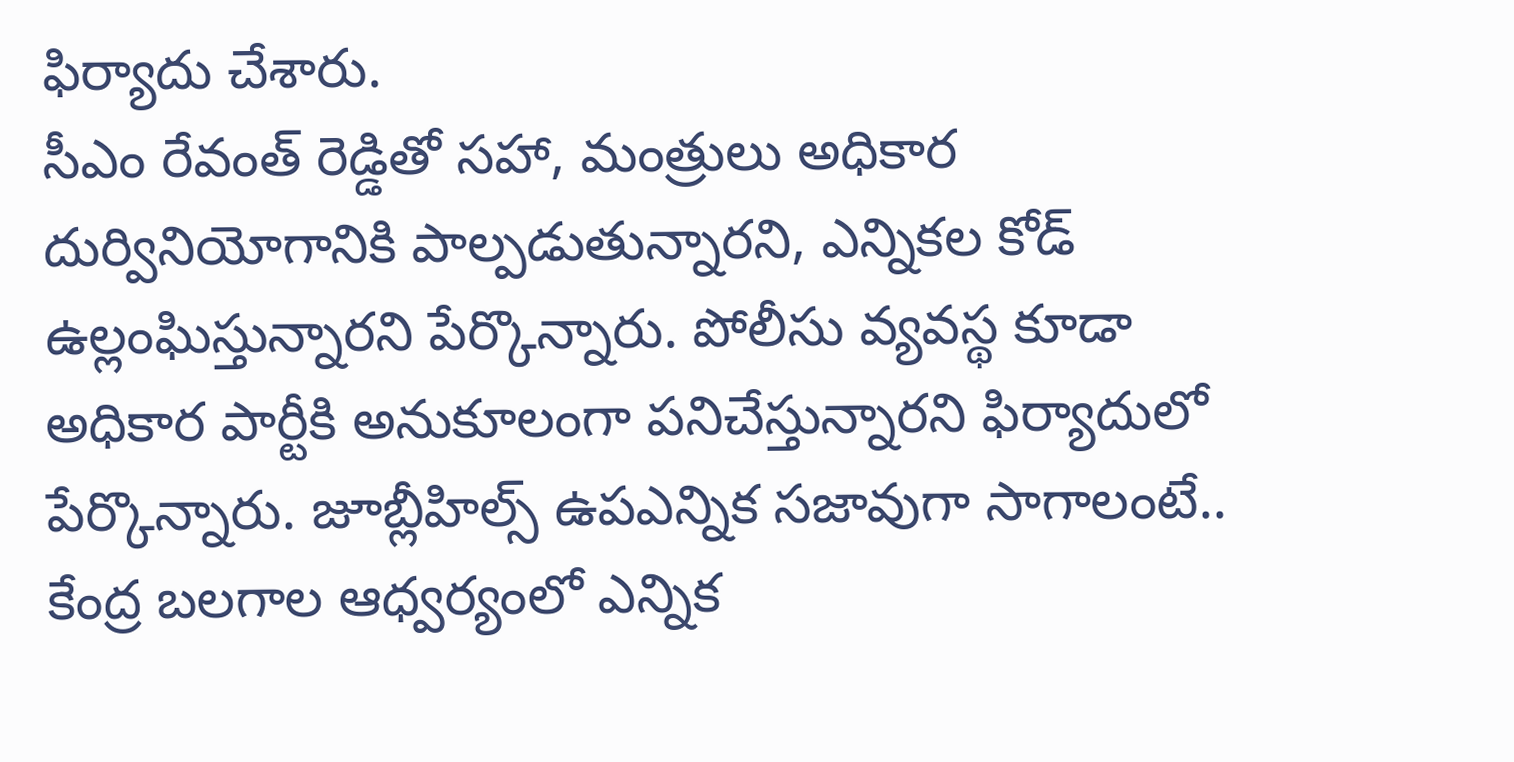ఫిర్యాదు చేశారు.
సీఎం రేవంత్ రెడ్డితో సహా, మంత్రులు అధికార దుర్వినియోగానికి పాల్పడుతున్నారని, ఎన్నికల కోడ్ ఉల్లంఘిస్తున్నారని పేర్కొన్నారు. పోలీసు వ్యవస్థ కూడా అధికార పార్టీకి అనుకూలంగా పనిచేస్తున్నారని ఫిర్యాదులో పేర్కొన్నారు. జూబ్లీహిల్స్ ఉపఎన్నిక సజావుగా సాగాలంటే.. కేంద్ర బలగాల ఆధ్వర్యంలో ఎన్నిక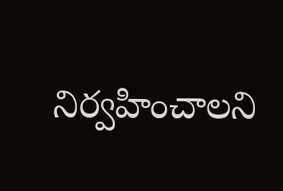నిర్వహించాలని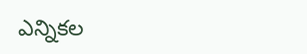ఎన్నికల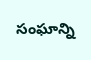సంఘాన్ని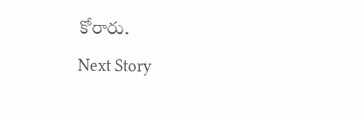కోరారు.
Next Story